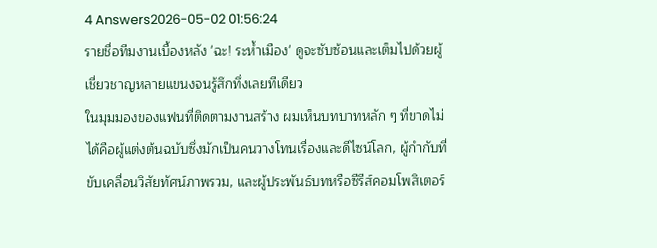4 Answers2026-05-02 01:56:24
รายชื่อทีมงานเบื้องหลัง 'ฉะ! ระห้ำเมือง' ดูจะซับซ้อนและเต็มไปด้วยผู้เชี่ยวชาญหลายแขนงจนรู้สึกทึ่งเลยทีเดียว
ในมุมมองของแฟนที่ติดตามงานสร้าง ผมเห็นบทบาทหลัก ๆ ที่ขาดไม่ได้คือผู้แต่งต้นฉบับซึ่งมักเป็นคนวางโทนเรื่องและดีไซน์โลก, ผู้กำกับที่ขับเคลื่อนวิสัยทัศน์ภาพรวม, และผู้ประพันธ์บทหรือซีรีส์คอมโพสิเตอร์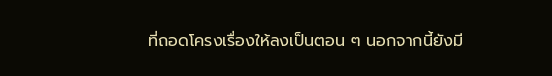ที่ถอดโครงเรื่องให้ลงเป็นตอน ๆ นอกจากนี้ยังมี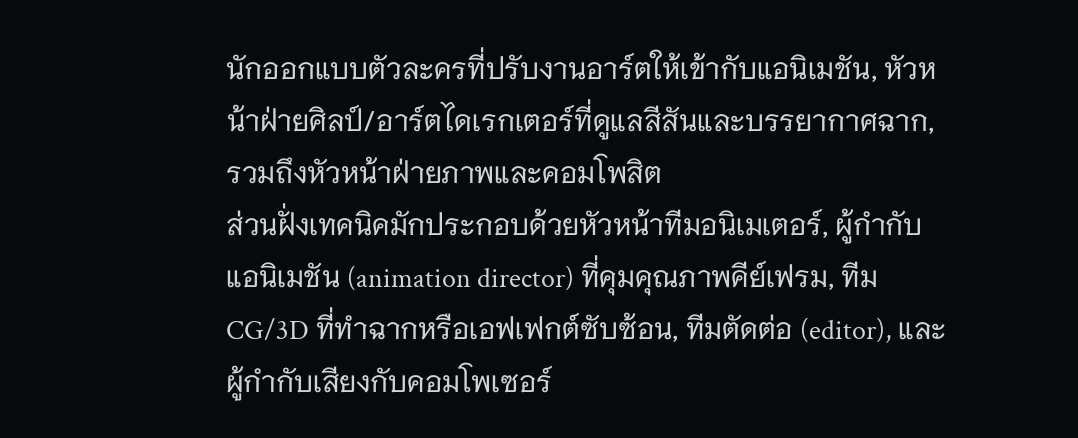นักออกแบบตัวละครที่ปรับงานอาร์ตให้เข้ากับแอนิเมชัน, หัวหน้าฝ่ายศิลป์/อาร์ตไดเรกเตอร์ที่ดูแลสีสันและบรรยากาศฉาก, รวมถึงหัวหน้าฝ่ายภาพและคอมโพสิต
ส่วนฝั่งเทคนิคมักประกอบด้วยหัวหน้าทีมอนิเมเตอร์, ผู้กำกับแอนิเมชัน (animation director) ที่คุมคุณภาพคีย์เฟรม, ทีม CG/3D ที่ทำฉากหรือเอฟเฟกต์ซับซ้อน, ทีมตัดต่อ (editor), และผู้กำกับเสียงกับคอมโพเซอร์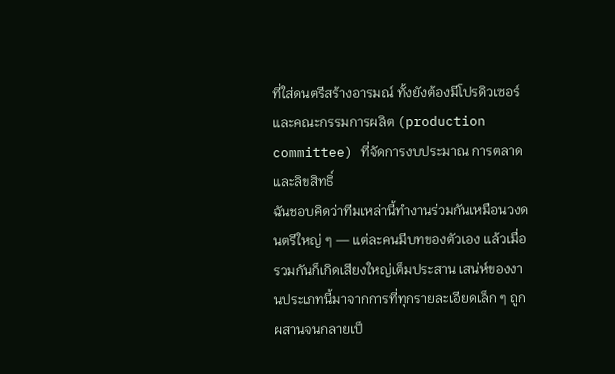ที่ใส่ดนตรีสร้างอารมณ์ ทั้งยังต้องมีโปรดิวเซอร์และคณะกรรมการผลิต (production committee) ที่จัดการงบประมาณ การตลาด และลิขสิทธิ์
ฉันชอบคิดว่าทีมเหล่านี้ทำงานร่วมกันเหมือนวงดนตรีใหญ่ ๆ — แต่ละคนมีบทของตัวเอง แล้วเมื่อรวมกันก็เกิดเสียงใหญ่เต็มประสาน เสน่ห์ของงานประเภทนี้มาจากการที่ทุกรายละเอียดเล็ก ๆ ถูกผสานจนกลายเป็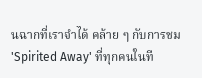นฉากที่เราจำได้ คล้าย ๆ กับการชม 'Spirited Away' ที่ทุกคนในที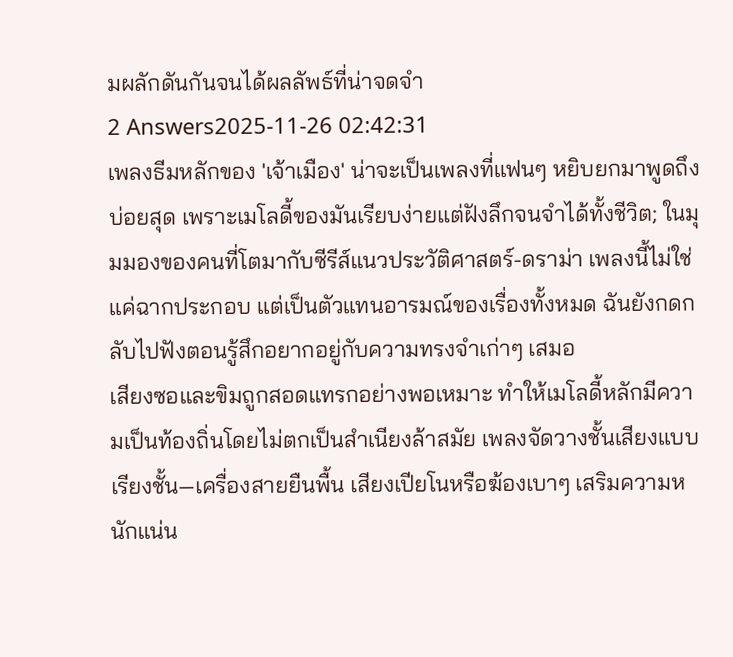มผลักดันกันจนได้ผลลัพธ์ที่น่าจดจำ
2 Answers2025-11-26 02:42:31
เพลงธีมหลักของ 'เจ้าเมือง' น่าจะเป็นเพลงที่แฟนๆ หยิบยกมาพูดถึงบ่อยสุด เพราะเมโลดี้ของมันเรียบง่ายแต่ฝังลึกจนจำได้ทั้งชีวิต; ในมุมมองของคนที่โตมากับซีรีส์แนวประวัติศาสตร์-ดราม่า เพลงนี้ไม่ใช่แค่ฉากประกอบ แต่เป็นตัวแทนอารมณ์ของเรื่องทั้งหมด ฉันยังกดกลับไปฟังตอนรู้สึกอยากอยู่กับความทรงจำเก่าๆ เสมอ
เสียงซอและขิมถูกสอดแทรกอย่างพอเหมาะ ทำให้เมโลดี้หลักมีความเป็นท้องถิ่นโดยไม่ตกเป็นสำเนียงล้าสมัย เพลงจัดวางชั้นเสียงแบบเรียงชั้น—เครื่องสายยืนพื้น เสียงเปียโนหรือฆ้องเบาๆ เสริมความหนักแน่น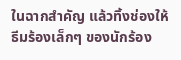ในฉากสำคัญ แล้วทิ้งช่องให้ธีมร้องเล็กๆ ของนักร้อง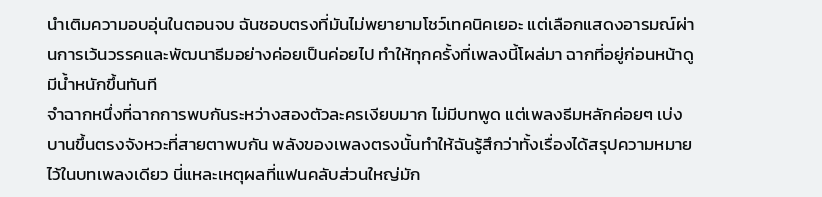นำเติมความอบอุ่นในตอนจบ ฉันชอบตรงที่มันไม่พยายามโชว์เทคนิคเยอะ แต่เลือกแสดงอารมณ์ผ่านการเว้นวรรคและพัฒนาธีมอย่างค่อยเป็นค่อยไป ทำให้ทุกครั้งที่เพลงนี้โผล่มา ฉากที่อยู่ก่อนหน้าดูมีน้ำหนักขึ้นทันที
จำฉากหนึ่งที่ฉากการพบกันระหว่างสองตัวละครเงียบมาก ไม่มีบทพูด แต่เพลงธีมหลักค่อยๆ เบ่งบานขึ้นตรงจังหวะที่สายตาพบกัน พลังของเพลงตรงนั้นทำให้ฉันรู้สึกว่าทั้งเรื่องได้สรุปความหมายไว้ในบทเพลงเดียว นี่แหละเหตุผลที่แฟนคลับส่วนใหญ่มัก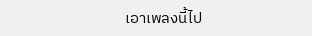เอาเพลงนี้ไป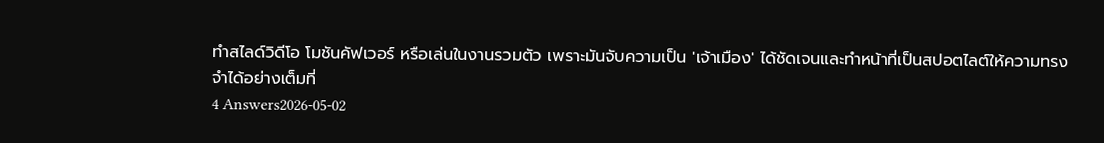ทำสไลด์วิดีโอ โมชันคัฟเวอร์ หรือเล่นในงานรวมตัว เพราะมันจับความเป็น 'เจ้าเมือง' ได้ชัดเจนและทำหน้าที่เป็นสปอตไลต์ให้ความทรงจำได้อย่างเต็มที่
4 Answers2026-05-02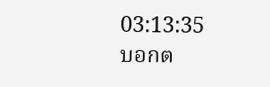03:13:35
บอกต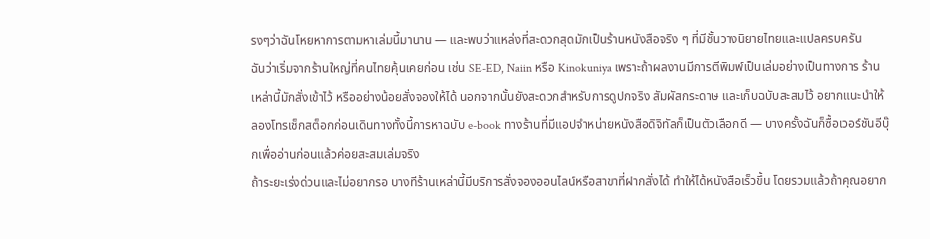รงๆว่าฉันโหยหาการตามหาเล่มนี้มานาน — และพบว่าแหล่งที่สะดวกสุดมักเป็นร้านหนังสือจริง ๆ ที่มีชั้นวางนิยายไทยและแปลครบครัน
ฉันว่าเริ่มจากร้านใหญ่ที่คนไทยคุ้นเคยก่อน เช่น SE-ED, Naiin หรือ Kinokuniya เพราะถ้าผลงานมีการตีพิมพ์เป็นเล่มอย่างเป็นทางการ ร้านเหล่านี้มักสั่งเข้าไว้ หรืออย่างน้อยสั่งจองให้ได้ นอกจากนั้นยังสะดวกสำหรับการดูปกจริง สัมผัสกระดาษ และเก็บฉบับสะสมไว้ อยากแนะนำให้ลองโทรเช็กสต็อกก่อนเดินทางทั้งนี้การหาฉบับ e-book ทางร้านที่มีแอปจำหน่ายหนังสือดิจิทัลก็เป็นตัวเลือกดี — บางครั้งฉันก็ซื้อเวอร์ชันอีบุ๊กเพื่ออ่านก่อนแล้วค่อยสะสมเล่มจริง
ถ้าระยะเร่งด่วนและไม่อยากรอ บางทีร้านเหล่านี้มีบริการสั่งจองออนไลน์หรือสาขาที่ฝากสั่งได้ ทำให้ได้หนังสือเร็วขึ้น โดยรวมแล้วถ้าคุณอยาก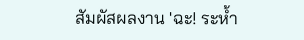สัมผัสผลงาน 'ฉะ! ระห้ำ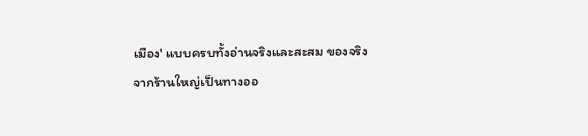เมือง' แบบครบทั้งอ่านจริงและสะสม ของจริงจากร้านใหญ่เป็นทางออ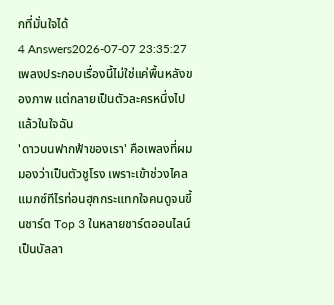กที่มั่นใจได้
4 Answers2026-07-07 23:35:27
เพลงประกอบเรื่องนี้ไม่ใช่แค่พื้นหลังของภาพ แต่กลายเป็นตัวละครหนึ่งไปแล้วในใจฉัน
'ดาวบนฟากฟ้าของเรา' คือเพลงที่ผมมองว่าเป็นตัวชูโรง เพราะเข้าช่วงไคลแมกซ์ทีไรท่อนฮุกกระแทกใจคนดูจนขึ้นชาร์ต Top 3 ในหลายชาร์ตออนไลน์ เป็นบัลลา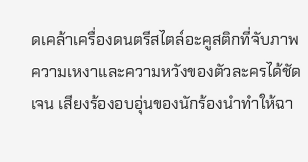ดเคล้าเครื่องดนตรีสไตล์อะคูสติกที่จับภาพความเหงาและความหวังของตัวละครได้ชัดเจน เสียงร้องอบอุ่นของนักร้องนำทำให้ฉา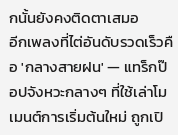กนั้นยังคงติดตาเสมอ
อีกเพลงที่ไต่อันดับรวดเร็วคือ 'กลางสายฝน' — แทร็กป๊อปจังหวะกลางๆ ที่ใช้เล่าโมเมนต์การเริ่มต้นใหม่ ถูกเปิ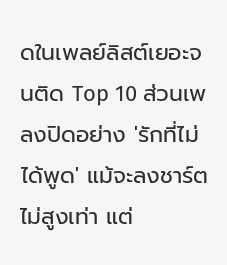ดในเพลย์ลิสต์เยอะจนติด Top 10 ส่วนเพลงปิดอย่าง 'รักที่ไม่ได้พูด' แม้จะลงชาร์ตไม่สูงเท่า แต่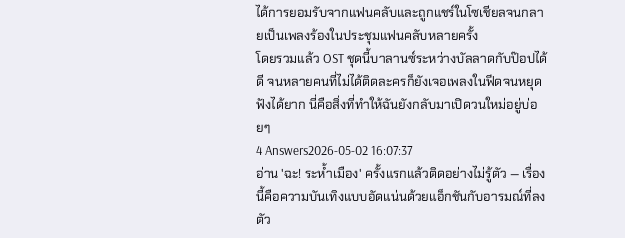ได้การยอมรับจากแฟนคลับและถูกแชร์ในโซเชียลจนกลายเป็นเพลงร้องในประชุมแฟนคลับหลายครั้ง
โดยรวมแล้ว OST ชุดนี้บาลานซ์ระหว่างบัลลาดกับป๊อปได้ดี จนหลายคนที่ไม่ได้ติดละครก็ยังเจอเพลงในฟีดจนหยุดฟังได้ยาก นี่คือสิ่งที่ทำให้ฉันยังกลับมาเปิดวนใหม่อยู่บ่อยๆ
4 Answers2026-05-02 16:07:37
อ่าน 'ฉะ! ระห้ำเมือง' ครั้งแรกแล้วติดอย่างไม่รู้ตัว — เรื่องนี้คือความบันเทิงแบบอัดแน่นด้วยแอ็กชันกับอารมณ์ที่ลงตัว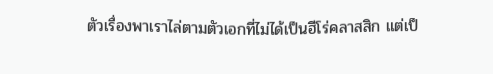ตัวเรื่องพาเราไล่ตามตัวเอกที่ไม่ได้เป็นฮีโร่คลาสสิก แต่เป็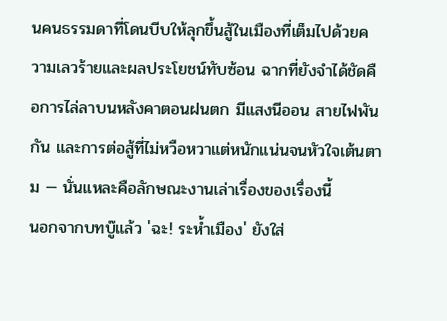นคนธรรมดาที่โดนบีบให้ลุกขึ้นสู้ในเมืองที่เต็มไปด้วยความเลวร้ายและผลประโยชน์ทับซ้อน ฉากที่ยังจำได้ชัดคือการไล่ลาบนหลังคาตอนฝนตก มีแสงนีออน สายไฟพันกัน และการต่อสู้ที่ไม่หวือหวาแต่หนักแน่นจนหัวใจเต้นตาม — นั่นแหละคือลักษณะงานเล่าเรื่องของเรื่องนี้
นอกจากบทบู๊แล้ว 'ฉะ! ระห้ำเมือง' ยังใส่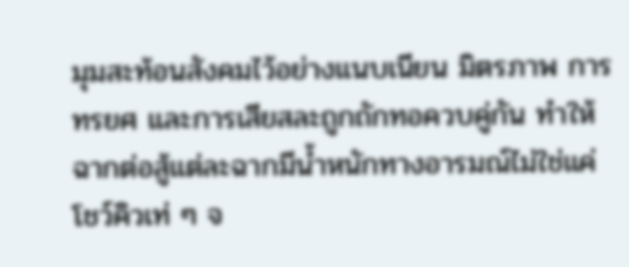มุมสะท้อนสังคมไว้อย่างแนบเนียน มิตรภาพ การทรยศ และการเสียสละถูกถักทอควบคู่กัน ทำให้ฉากต่อสู้แต่ละฉากมีน้ำหนักทางอารมณ์ไม่ใช่แค่โชว์คิวเท่ ๆ จ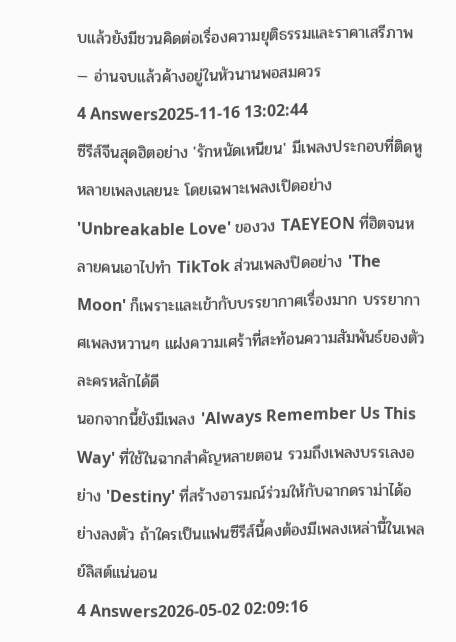บแล้วยังมีชวนคิดต่อเรื่องความยุติธรรมและราคาเสรีภาพ — อ่านจบแล้วค้างอยู่ในหัวนานพอสมควร
4 Answers2025-11-16 13:02:44
ซีรีส์จีนสุดฮิตอย่าง 'รักหนัดเหนียน' มีเพลงประกอบที่ติดหูหลายเพลงเลยนะ โดยเฉพาะเพลงเปิดอย่าง 'Unbreakable Love' ของวง TAEYEON ที่ฮิตจนหลายคนเอาไปทำ TikTok ส่วนเพลงปิดอย่าง 'The Moon' ก็เพราะและเข้ากับบรรยากาศเรื่องมาก บรรยากาศเพลงหวานๆ แฝงความเศร้าที่สะท้อนความสัมพันธ์ของตัวละครหลักได้ดี
นอกจากนี้ยังมีเพลง 'Always Remember Us This Way' ที่ใช้ในฉากสำคัญหลายตอน รวมถึงเพลงบรรเลงอย่าง 'Destiny' ที่สร้างอารมณ์ร่วมให้กับฉากดราม่าได้อย่างลงตัว ถ้าใครเป็นแฟนซีรีส์นี้คงต้องมีเพลงเหล่านี้ในเพลย์ลิสต์แน่นอน
4 Answers2026-05-02 02:09:16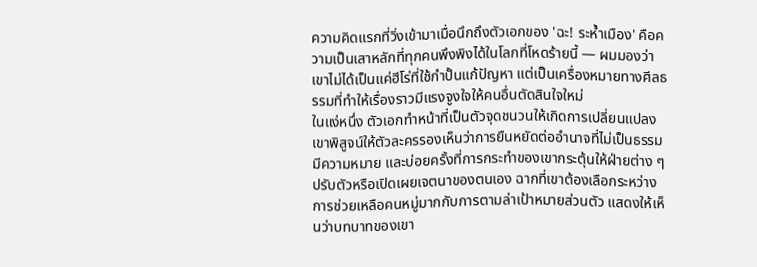ความคิดแรกที่วิ่งเข้ามาเมื่อนึกถึงตัวเอกของ 'ฉะ! ระห้ำเมือง' คือความเป็นเสาหลักที่ทุกคนพึงพิงได้ในโลกที่โหดร้ายนี้ — ผมมองว่าเขาไม่ได้เป็นแค่ฮีโร่ที่ใช้กำปั้นแก้ปัญหา แต่เป็นเครื่องหมายทางศีลธรรมที่ทำให้เรื่องราวมีแรงจูงใจให้คนอื่นตัดสินใจใหม่
ในแง่หนึ่ง ตัวเอกทำหน้าที่เป็นตัวจุดชนวนให้เกิดการเปลี่ยนแปลง เขาพิสูจน์ให้ตัวละครรองเห็นว่าการยืนหยัดต่ออำนาจที่ไม่เป็นธรรมมีความหมาย และบ่อยครั้งที่การกระทำของเขากระตุ้นให้ฝ่ายต่าง ๆ ปรับตัวหรือเปิดเผยเจตนาของตนเอง ฉากที่เขาต้องเลือกระหว่างการช่วยเหลือคนหมู่มากกับการตามล่าเป้าหมายส่วนตัว แสดงให้เห็นว่าบทบาทของเขา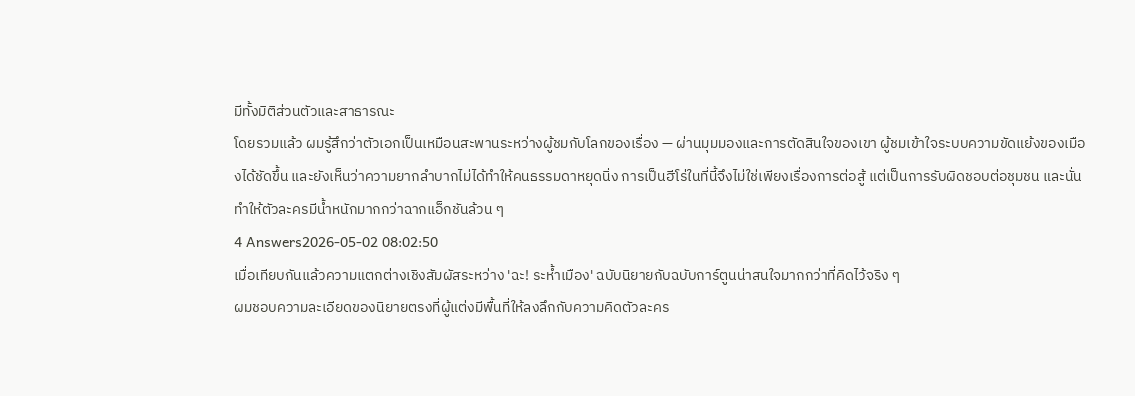มีทั้งมิติส่วนตัวและสาธารณะ
โดยรวมแล้ว ผมรู้สึกว่าตัวเอกเป็นเหมือนสะพานระหว่างผู้ชมกับโลกของเรื่อง — ผ่านมุมมองและการตัดสินใจของเขา ผู้ชมเข้าใจระบบความขัดแย้งของเมืองได้ชัดขึ้น และยังเห็นว่าความยากลำบากไม่ได้ทำให้คนธรรมดาหยุดนิ่ง การเป็นฮีโร่ในที่นี้จึงไม่ใช่เพียงเรื่องการต่อสู้ แต่เป็นการรับผิดชอบต่อชุมชน และนั่นทำให้ตัวละครมีน้ำหนักมากกว่าฉากแอ็กชันล้วน ๆ
4 Answers2026-05-02 08:02:50
เมื่อเทียบกันแล้วความแตกต่างเชิงสัมผัสระหว่าง 'ฉะ! ระห้ำเมือง' ฉบับนิยายกับฉบับการ์ตูนน่าสนใจมากกว่าที่คิดไว้จริง ๆ
ผมชอบความละเอียดของนิยายตรงที่ผู้แต่งมีพื้นที่ให้ลงลึกกับความคิดตัวละคร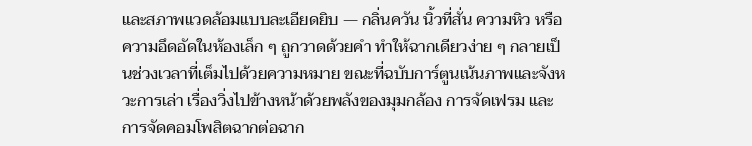และสภาพแวดล้อมแบบละเอียดยิบ — กลิ่นควัน นิ้วที่สั่น ความหิว หรือความอึดอัดในห้องเล็ก ๆ ถูกวาดด้วยคำ ทำให้ฉากเดียวง่าย ๆ กลายเป็นช่วงเวลาที่เต็มไปด้วยความหมาย ขณะที่ฉบับการ์ตูนเน้นภาพและจังหวะการเล่า เรื่องวิ่งไปข้างหน้าด้วยพลังของมุมกล้อง การจัดเฟรม และการจัดคอมโพสิตฉากต่อฉาก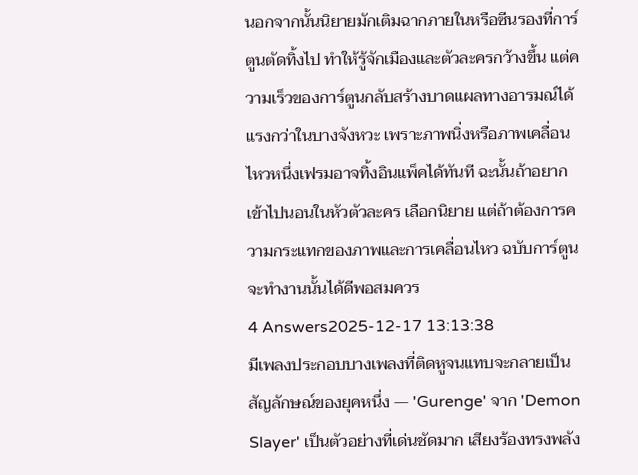นอกจากนั้นนิยายมักเติมฉากภายในหรือซีนรองที่การ์ตูนตัดทิ้งไป ทำให้รู้จักเมืองและตัวละครกว้างขึ้น แต่ความเร็วของการ์ตูนกลับสร้างบาดแผลทางอารมณ์ได้แรงกว่าในบางจังหวะ เพราะภาพนิ่งหรือภาพเคลื่อนไหวหนึ่งเฟรมอาจทิ้งอินแพ็คได้ทันที ฉะนั้นถ้าอยากเข้าไปนอนในหัวตัวละคร เลือกนิยาย แต่ถ้าต้องการความกระแทกของภาพและการเคลื่อนไหว ฉบับการ์ตูนจะทำงานนั้นได้ดีพอสมควร
4 Answers2025-12-17 13:13:38
มีเพลงประกอบบางเพลงที่ติดหูจนแทบจะกลายเป็นสัญลักษณ์ของยุคหนึ่ง — 'Gurenge' จาก 'Demon Slayer' เป็นตัวอย่างที่เด่นชัดมาก เสียงร้องทรงพลัง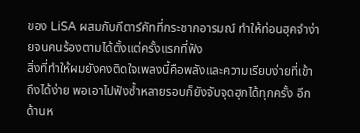ของ LiSA ผสมกับกีตาร์คัทที่กระชากอารมณ์ ทำให้ท่อนฮุคจำง่ายจนคนร้องตามได้ตั้งแต่ครั้งแรกที่ฟัง
สิ่งที่ทำให้ผมยังคงติดใจเพลงนี้คือพลังและความเรียบง่ายที่เข้าถึงได้ง่าย พอเอาไปฟังซ้ำหลายรอบก็ยังจับจุดฮุกได้ทุกครั้ง อีกด้านห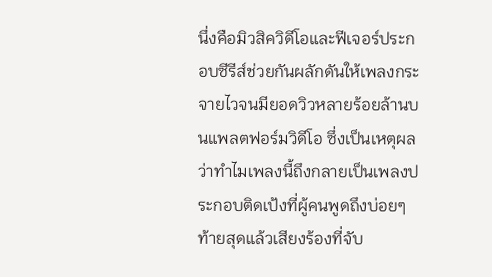นึ่งคือมิวสิควิดีโอและฟีเจอร์ประกอบซีรีส์ช่วยกันผลักดันให้เพลงกระจายไวจนมียอดวิวหลายร้อยล้านบนแพลตฟอร์มวิดีโอ ซึ่งเป็นเหตุผลว่าทำไมเพลงนี้ถึงกลายเป็นเพลงประกอบติดเป้งที่ผู้คนพูดถึงบ่อยๆ ท้ายสุดแล้วเสียงร้องที่จับ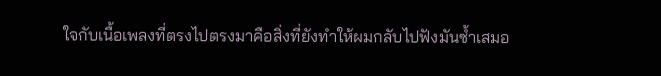ใจกับเนื้อเพลงที่ตรงไปตรงมาคือสิ่งที่ยังทำให้ผมกลับไปฟังมันซ้ำเสมอ